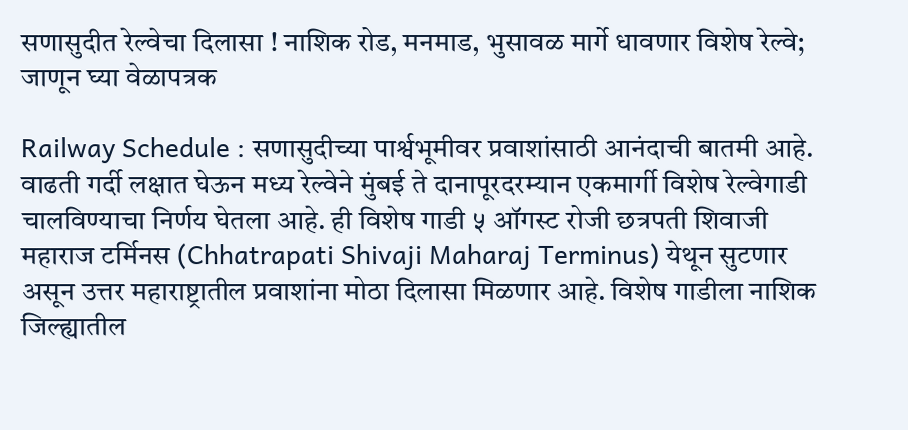सणासुदीत रेल्वेचा दिलासा ! नाशिक रोड, मनमाड, भुसावळ मार्गे धावणार विशेष रेल्वे; जाणून घ्या वेळापत्रक

Railway Schedule : सणासुदीच्या पार्श्वभूमीवर प्रवाशांसाठी आनंदाची बातमी आहे. वाढती गर्दी लक्षात घेऊन मध्य रेल्वेने मुंबई ते दानापूरदरम्यान एकमार्गी विशेष रेल्वेगाडी चालविण्याचा निर्णय घेतला आहे. ही विशेष गाडी ५ ऑगस्ट रोजी छत्रपती शिवाजी महाराज टर्मिनस (Chhatrapati Shivaji Maharaj Terminus) येथून सुटणार असून उत्तर महाराष्ट्रातील प्रवाशांना मोठा दिलासा मिळणार आहे. विशेष गाडीला नाशिक जिल्ह्यातील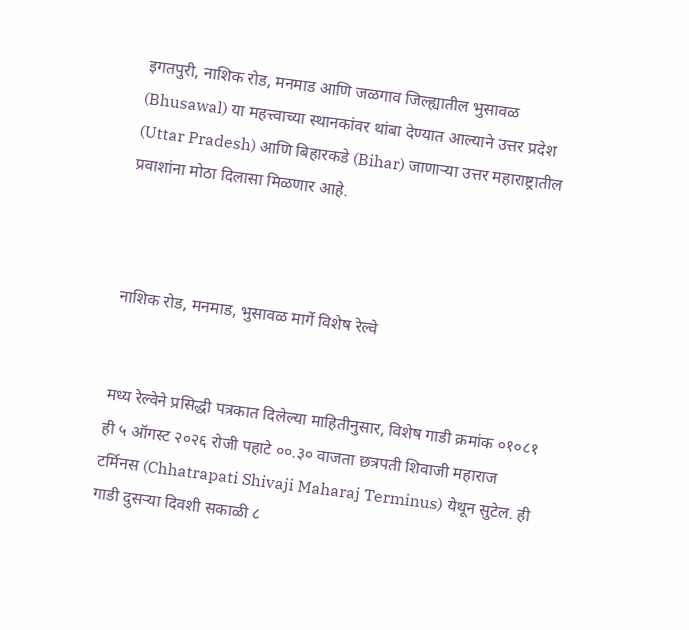इगतपुरी, नाशिक रोड, मनमाड आणि जळगाव जिल्ह्यातील भुसावळ (Bhusawal) या महत्त्वाच्या स्थानकांवर थांबा देण्यात आल्याने उत्तर प्रदेश (Uttar Pradesh) आणि बिहारकडे (Bihar) जाणाऱ्या उत्तर महाराष्ट्रातील प्रवाशांना मोठा दिलासा मिळणार आहे.



नाशिक रोड, मनमाड, भुसावळ मार्गे विशेष रेल्वे


मध्य रेल्वेने प्रसिद्धी पत्रकात दिलेल्या माहितीनुसार, विशेष गाडी क्रमांक ०१०८१ ही ५ ऑगस्ट २०२६ रोजी पहाटे ००.३० वाजता छत्रपती शिवाजी महाराज टर्मिनस (Chhatrapati Shivaji Maharaj Terminus) येथून सुटेल. ही गाडी दुसऱ्या दिवशी सकाळी ८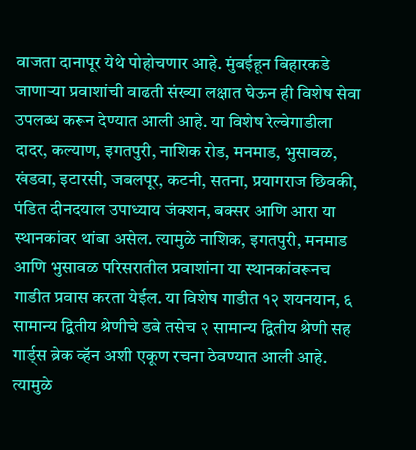वाजता दानापूर येथे पोहोचणार आहे. मुंबईहून बिहारकडे जाणाऱ्या प्रवाशांची वाढती संख्या लक्षात घेऊन ही विशेष सेवा उपलब्ध करून देण्यात आली आहे. या विशेष रेल्वेगाडीला दादर, कल्याण, इगतपुरी, नाशिक रोड, मनमाड, भुसावळ, खंडवा, इटारसी, जबलपूर, कटनी, सतना, प्रयागराज छिवकी, पंडित दीनदयाल उपाध्याय जंक्शन, बक्सर आणि आरा या स्थानकांवर थांबा असेल. त्यामुळे नाशिक, इगतपुरी, मनमाड आणि भुसावळ परिसरातील प्रवाशांना या स्थानकांवरूनच गाडीत प्रवास करता येईल. या विशेष गाडीत १२ शयनयान, ६ सामान्य द्वितीय श्रेणीचे डबे तसेच २ सामान्य द्वितीय श्रेणी सह गार्ड्स ब्रेक व्हॅन अशी एकूण रचना ठेवण्यात आली आहे. त्यामुळे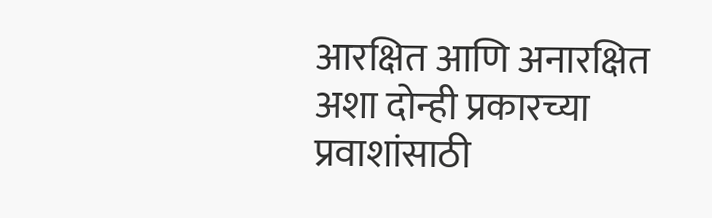आरक्षित आणि अनारक्षित अशा दोन्ही प्रकारच्या प्रवाशांसाठी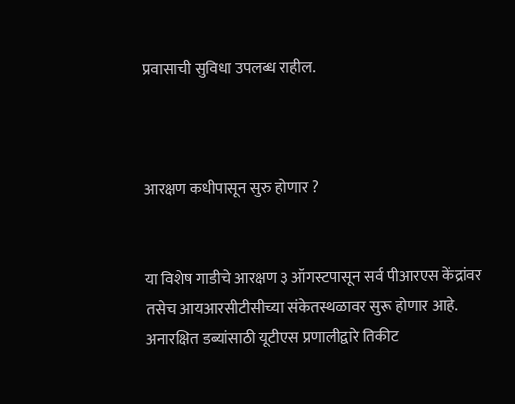प्रवासाची सुविधा उपलब्ध राहील.



आरक्षण कधीपासून सुरु होणार ?


या विशेष गाडीचे आरक्षण ३ ऑगस्टपासून सर्व पीआरएस केंद्रांवर तसेच आयआरसीटीसीच्या संकेतस्थळावर सुरू होणार आहे. अनारक्षित डब्यांसाठी यूटीएस प्रणालीद्वारे तिकीट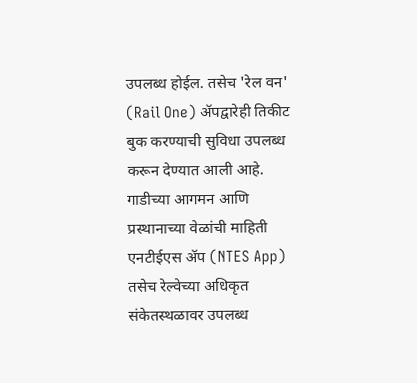उपलब्ध होईल. तसेच 'रेल वन' (Rail One) ॲपद्वारेही तिकीट बुक करण्याची सुविधा उपलब्ध करून देण्यात आली आहे. गाडीच्या आगमन आणि प्रस्थानाच्या वेळांची माहिती एनटीईएस ॲप (NTES App) तसेच रेल्वेच्या अधिकृत संकेतस्थळावर उपलब्ध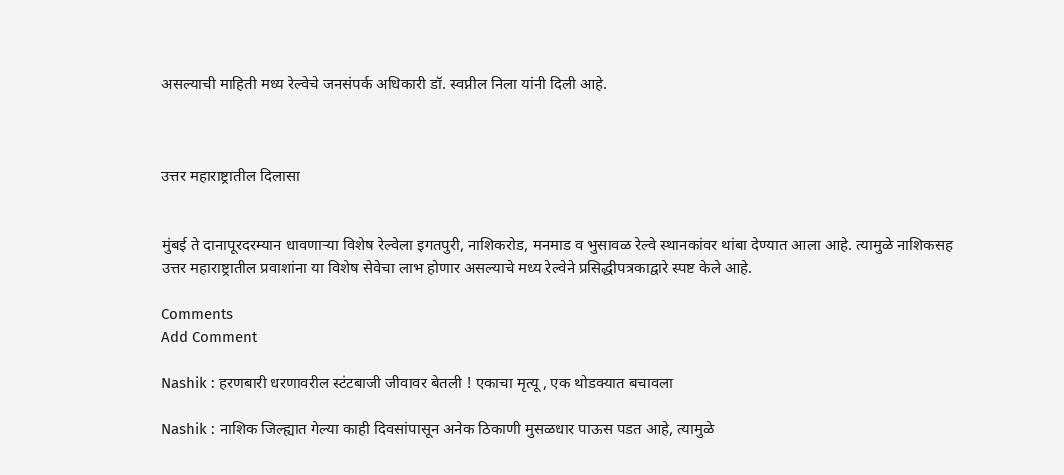असल्याची माहिती मध्य रेल्वेचे जनसंपर्क अधिकारी डॉ. स्वप्नील निला यांनी दिली आहे.



उत्तर महाराष्ट्रातील दिलासा


मुंबई ते दानापूरदरम्यान धावणाऱ्या विशेष रेल्वेला इगतपुरी, नाशिकरोड, मनमाड व भुसावळ रेल्वे स्थानकांवर थांबा देण्यात आला आहे. त्यामुळे नाशिकसह उत्तर महाराष्ट्रातील प्रवाशांना या विशेष सेवेचा लाभ होणार असल्याचे मध्य रेल्वेने प्रसिद्धीपत्रकाद्वारे स्पष्ट केले आहे.

Comments
Add Comment

Nashik : हरणबारी धरणावरील स्टंटबाजी जीवावर बेतली ! एकाचा मृत्यू , एक थोडक्यात बचावला

Nashik : नाशिक जिल्ह्यात गेल्या काही दिवसांपासून अनेक ठिकाणी मुसळधार पाऊस पडत आहे, त्यामुळे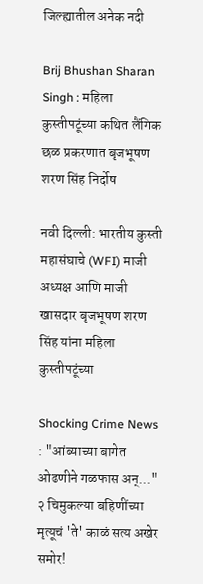जिल्ह्यातील अनेक नदी

Brij Bhushan Sharan Singh : महिला कुस्तीपटूंच्या कथित लैंगिक छळ प्रकरणात बृजभूषण शरण सिंह निर्दोष

नवी दिल्ली: भारतीय कुस्ती महासंघाचे (WFI) माजी अध्यक्ष आणि माजी खासदार बृजभूषण शरण सिंह यांना महिला कुस्तीपटूंच्या

Shocking Crime News : "आंब्याच्या बागेत ओढणीने गळफास अन्..." २ चिमुकल्या बहिणींच्या मृत्यूचं 'ते' काळं सत्य अखेर समोर!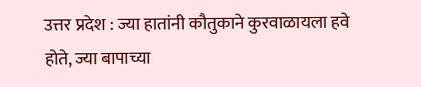उत्तर प्रदेश : ज्या हातांनी कौतुकाने कुरवाळायला हवे होते, ज्या बापाच्या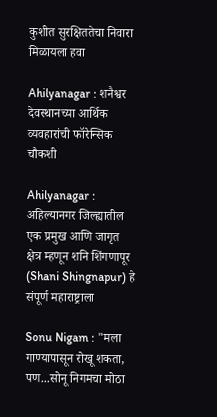कुशीत सुरक्षिततेचा निवारा मिळायला हवा

Ahilyanagar : शनैश्वर देवस्थानच्या आर्थिक व्यवहारांची फॉरेन्सिक चौकशी

Ahilyanagar : अहिल्यानगर जिल्ह्यातील एक प्रमुख आणि जागृत क्षेत्र म्हणून शनि शिंगणापूर (Shani Shingnapur) हे संपूर्ण महाराष्ट्राला

Sonu Nigam : "मला गाण्यापासून रोखू शकता, पण...सोनू निगमचा मोठा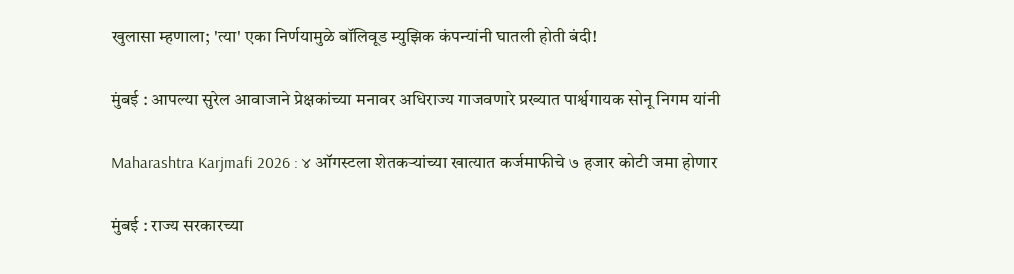खुलासा म्हणाला; 'त्या' एका निर्णयामुळे बॉलिवूड म्युझिक कंपन्यांनी घातली होती बंदी!

मुंबई : आपल्या सुरेल आवाजाने प्रेक्षकांच्या मनावर अधिराज्य गाजवणारे प्रख्यात पार्श्वगायक सोनू निगम यांनी

Maharashtra Karjmafi 2026 : ४ ऑगस्टला शेतकऱ्यांच्या खात्यात कर्जमाफीचे ७ हजार कोटी जमा होणार

मुंबई : राज्य सरकारच्या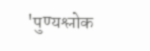'पुण्यश्लोक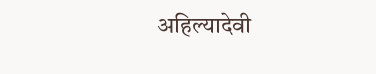अहिल्यादेवी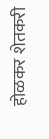होळकर शेतकरी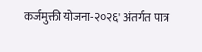कर्जमुक्ती योजना-२०२६' अंतर्गत पात्र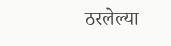ठरलेल्या